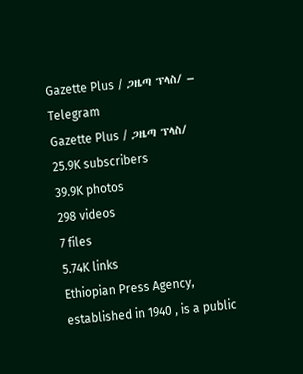Gazette Plus / ጋዜጣ ፕላስ/ – Telegram
Gazette Plus / ጋዜጣ ፕላስ/
25.9K subscribers
39.9K photos
298 videos
7 files
5.74K links
Ethiopian Press Agency, established in 1940 , is a public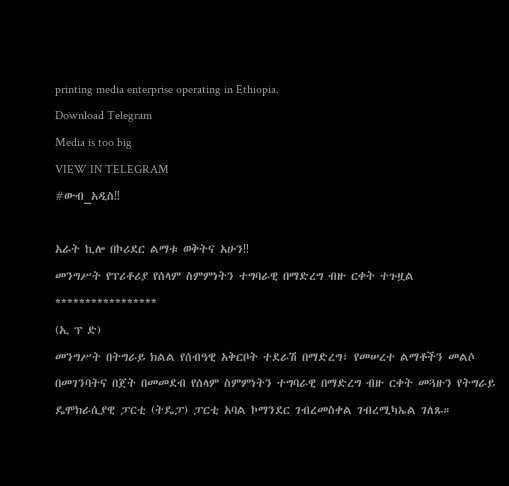printing media enterprise operating in Ethiopia.
Download Telegram
Media is too big
VIEW IN TELEGRAM
#ውብ_አዲስ‼

አራት ኪሎ በኮሪደር ልማቱ ወቅትና አሁን‼
መንግሥት የፕሪቶሪያ የሰላም ስምምነትን ተግባራዊ በማድረግ ብዙ ርቀት ተጉዟል
*****************
(ኢ ፕ ድ)
መንግሥት በትግራይ ክልል የሰብዓዊ አቅርቦት ተደራሽ በማድረግ፣ የመሠረተ ልማቶችን መልሶ በመገንባትና በጀት በመመደብ የሰላም ስምምነትን ተግባራዊ በማድረግ ብዙ ርቀት መጓዙን የትግራይ ዴሞክራሲያዊ ፓርቲ (ትዴፓ) ፓርቲ አባል ኮማንደር ገብረመስቀል ገብረሚካኤል ገለጹ።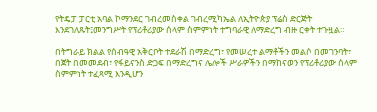የትዴፓ ፓርቲ አባል ኮማንደር ገብረመስቀል ገብረሚካኤል ለኢትዮጵያ ፕሬስ ድርጅት እንደገለጹት፤መንግሥት የፕሪቶሪያው ሰላም ስምምነት ተግባራዊ ለማድረግ ብዙ ርቀት ተጉዟል።

በትግራይ ክልል የሰብዓዊ አቅርቦት ተደራሽ በማድረግ፣ የመሠረተ ልማቶችን መልሶ በመገንባት፣ በጀት በመመደብ፣ የፋይናንስ ድጋፍ በማድረግና ሌሎች ሥራዎችን በማከናወን የፕሪቶሪያው ሰላም ስምምነት ተፈጻሚ እንዲሆን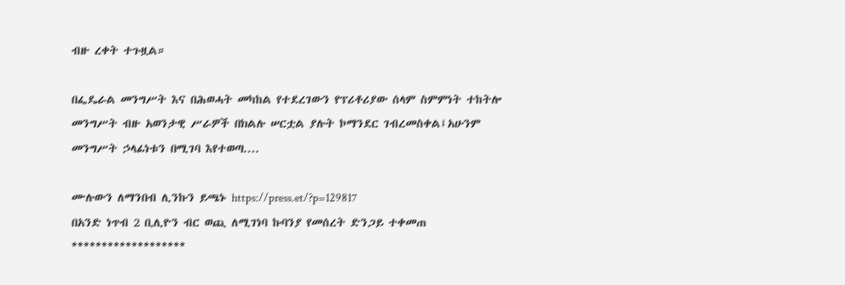ብዙ ረቀት ተጉዟል።

በፌዴራል መንግሥት እና በሕወሓት መካከል የተደረገውን የፕሪቶሪያው ሰላም ስምምነት ተከትሎ መንግሥት ብዙ አወንታዊ ሥራዎች በክልሉ ሠርቷል ያሉት ኮማንደር ገብረመስቀል፤አሁንም መንግሥት ኃላፊነቱን በሚገባ እየተወጣ....

ሙሉውን ለማንበብ ሊንኩን ይጫኑ https://press.et/?p=129817
በአንድ ነጥብ 2 ቢሊዮን ብር ወጪ ለሚገነባ ኩባንያ የመሰረት ድንጋይ ተቀመጠ
*******************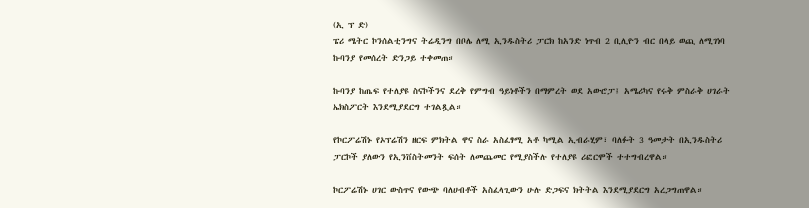(ኢ ፕ ድ)
ፔሪ ሜትር ኮንሰልቲንግና ትሬዲንግ በቦሌ ለሚ ኢንዱስትሪ ፓርክ ከአንድ ነጥብ 2 ቢሊዮን ብር በላይ ወጪ ለሚገነባ ኩባንያ የመሰረት ድንጋይ ተቀመጠ።

ኩባንያ ከጤፍ የተለያዩ ስናኮችንና ደረቅ የምግብ ዓይነቶችን በማምረት ወደ አውሮፓ፤ አሜሪካና የሩቅ ምስራቅ ሀገራት ኤክስፖርት እንደሚያደርግ ተገልጿል።

የኮርፖሬሽኑ የኦፕሬሽን ዘርፍ ምክትል ዋና ስራ አስፈፃሚ አቶ ካሚል ኢብራሂም፣ ባለፉት 3 ዓመታት በኢንዱስትሪ ፓርኮች ያለውን የኢንቨስትመንት ፍሰት ለመጨመር የሚያስችሉ የተለያዩ ሪፎርሞች ተተግብረዋል።

ኮርፖሬሽኑ ሀገር ውስጥና የውጭ ባለሀብቶች አስፈላጊውን ሁሉ ድጋፍና ክትትል እንደሚያደርግ አረጋግጠዋል።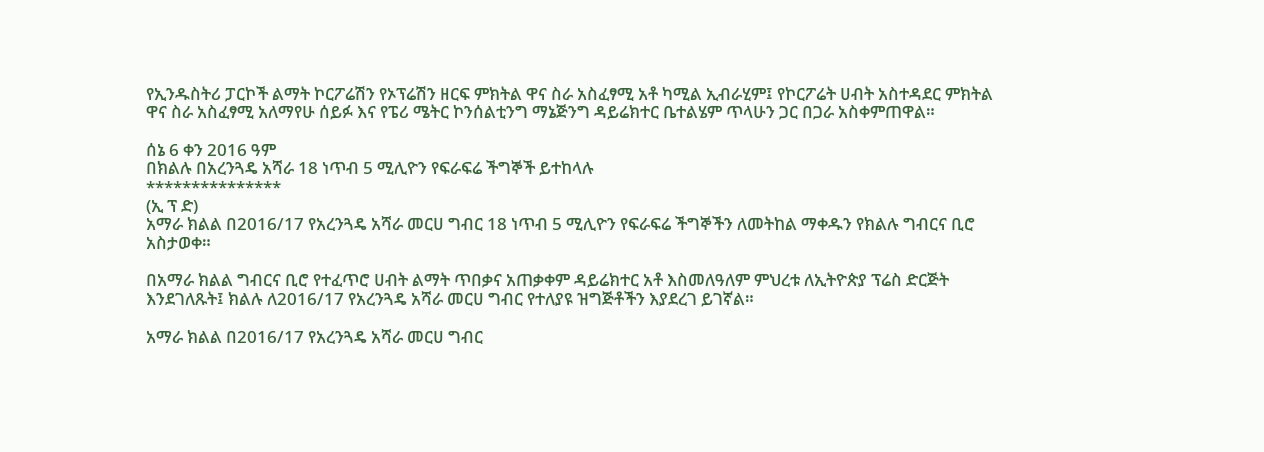የኢንዱስትሪ ፓርኮች ልማት ኮርፖሬሽን የኦፕሬሽን ዘርፍ ምክትል ዋና ስራ አስፈፃሚ አቶ ካሚል ኢብራሂም፤ የኮርፖሬት ሀብት አስተዳደር ምክትል ዋና ስራ አስፈፃሚ አለማየሁ ሰይፉ እና የፔሪ ሜትር ኮንሰልቲንግ ማኔጅንግ ዳይሬክተር ቤተልሄም ጥላሁን ጋር በጋራ አስቀምጠዋል።

ሰኔ 6 ቀን 2016 ዓም
በክልሉ በአረንጓዴ አሻራ 18 ነጥብ 5 ሚሊዮን የፍራፍሬ ችግኞች ይተከላሉ
***************
(ኢ ፕ ድ)
አማራ ክልል በ2016/17 የአረንጓዴ አሻራ መርሀ ግብር 18 ነጥብ 5 ሚሊዮን የፍራፍሬ ችግኞችን ለመትከል ማቀዱን የክልሉ ግብርና ቢሮ አስታወቀ።

በአማራ ክልል ግብርና ቢሮ የተፈጥሮ ሀብት ልማት ጥበቃና አጠቃቀም ዳይሬክተር አቶ እስመለዓለም ምህረቱ ለኢትዮጵያ ፕሬስ ድርጅት እንደገለጹት፤ ክልሉ ለ2016/17 የአረንጓዴ አሻራ መርሀ ግብር የተለያዩ ዝግጅቶችን እያደረገ ይገኛል።

አማራ ክልል በ2016/17 የአረንጓዴ አሻራ መርሀ ግብር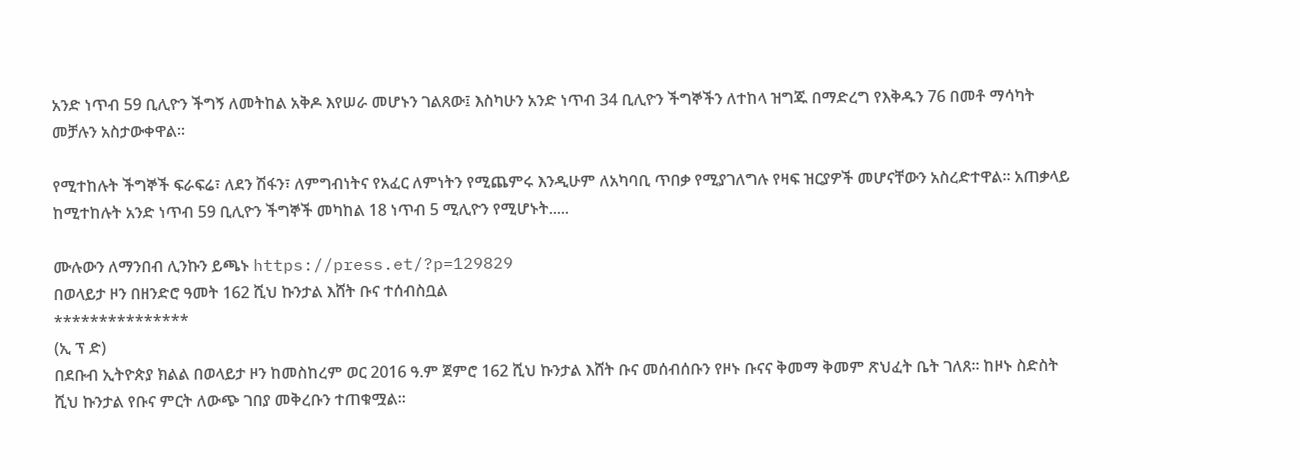አንድ ነጥብ 59 ቢሊዮን ችግኝ ለመትከል አቅዶ እየሠራ መሆኑን ገልጸው፤ እስካሁን አንድ ነጥብ 34 ቢሊዮን ችግኞችን ለተከላ ዝግጁ በማድረግ የእቅዱን 76 በመቶ ማሳካት መቻሉን አስታውቀዋል።

የሚተከሉት ችግኞች ፍራፍሬ፣ ለደን ሽፋን፣ ለምግብነትና የአፈር ለምነትን የሚጨምሩ እንዲሁም ለአካባቢ ጥበቃ የሚያገለግሉ የዛፍ ዝርያዎች መሆናቸውን አስረድተዋል። አጠቃላይ ከሚተከሉት አንድ ነጥብ 59 ቢሊዮን ችግኞች መካከል 18 ነጥብ 5 ሚሊዮን የሚሆኑት.....

ሙሉውን ለማንበብ ሊንኩን ይጫኑ https://press.et/?p=129829
በወላይታ ዞን በዘንድሮ ዓመት 162 ሺህ ኩንታል እሸት ቡና ተሰብስቧል
***************
(ኢ ፕ ድ)
በደቡብ ኢትዮጵያ ክልል በወላይታ ዞን ከመስከረም ወር 2016 ዓ.ም ጀምሮ 162 ሺህ ኩንታል እሸት ቡና መሰብሰቡን የዞኑ ቡናና ቅመማ ቅመም ጽህፈት ቤት ገለጸ። ከዞኑ ስድስት ሺህ ኩንታል የቡና ምርት ለውጭ ገበያ መቅረቡን ተጠቁሟል።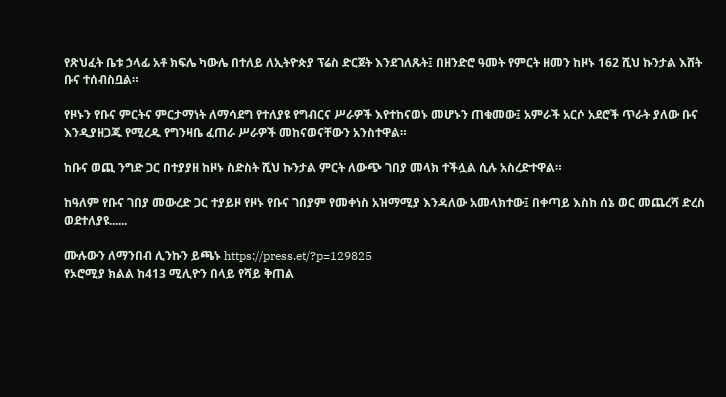የጽህፈት ቤቱ ኃላፊ አቶ ክፍሌ ካውሌ በተለይ ለኢትዮጵያ ፕሬስ ድርጀት እንደገለጹት፤ በዘንድሮ ዓመት የምርት ዘመን ከዞኑ 162 ሺህ ኩንታል እሸት ቡና ተሰብስቧል።

የዞኑን የቡና ምርትና ምርታማነት ለማሳደግ የተለያዩ የግብርና ሥራዎች እየተከናወኑ መሆኑን ጠቁመው፤ አምራች አርሶ አደሮች ጥራት ያለው ቡና እንዲያዘጋጁ የሚረዱ የግንዛቤ ፈጠራ ሥራዎች መከናወናቸውን አንስተዋል።

ከቡና ወጪ ንግድ ጋር በተያያዘ ከዞኑ ስድስት ሺህ ኩንታል ምርት ለውጭ ገበያ መላክ ተችሏል ሲሉ አስረድተዋል።

ከዓለም የቡና ገበያ መውረድ ጋር ተያይዞ የዞኑ የቡና ገበያም የመቀነስ አዝማሚያ እንዳለው አመላክተው፤ በቀጣይ እስከ ሰኔ ወር መጨረሻ ድረስ ወደተለያዩ......

ሙሉውን ለማንበብ ሊንኩን ይጫኑ https://press.et/?p=129825
የኦሮሚያ ክልል ከ413 ሚሊዮን በላይ የሻይ ቅጠል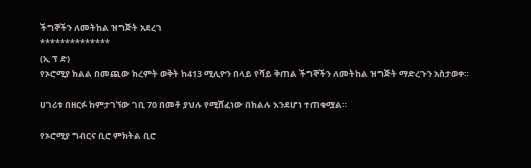ችግኞችን ለመትከል ዝግጅት አደረገ
**************
(ኢ ፕ ድ)
የኦሮሚያ ክልል በመጪው ክረምት ወቅት ከ413 ሚሊዮን በላይ የሻይ ቅጠል ችግኞችን ለመትከል ዝግጅት ማድረጉን አስታወቀ።

ሀገሪቱ በዘርፉ ከምታገኘው ገቢ 70 በመቶ ያህሉ የሚሸፈነው በክልሉ እንደሆነ ተጠቁሟል።

የኦሮሚያ ግብርና ቢሮ ምክትል ቢሮ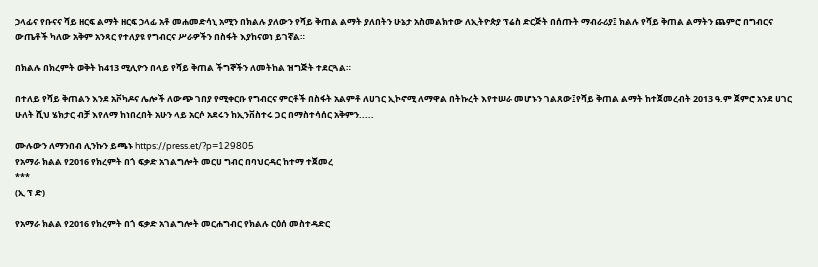ኃላፊና የቡናና ሻይ ዘርፍ ልማት ዘርፍ ኃላፊ አቶ መሐመድሳኒ አሚን በክልሉ ያለውን የሻይ ቅጠል ልማት ያለበትን ሁኔታ አስመልክተው ለኢትዮጵያ ፕሬስ ድርጅት በሰጡት ማብራሪያ፤ ክልሉ የሻይ ቅጠል ልማትን ጨምሮ በግብርና ውጤቶች ካለው አቅም አንጻር የተለያዩ የግብርና ሥራዎችን በስፋት እያከናወነ ይገኛል።

በክልሉ በክረምት ወቅት ከ413 ሚሊዮን በላይ የሻይ ቅጠል ችግኞችን ለመትከል ዝግጅት ተደርጓል።

በተለይ የሻይ ቅጠልን እንደ አቮካዶና ሌሎች ለውጭ ገበያ የሚቀርቡ የግብርና ምርቶች በስፋት አልምቶ ለሀገር ኢኮኖሚ ለማዋል በትኩረት እየተሠራ መሆኑን ገልጸው፤የሻይ ቅጠል ልማት ከተጀመረብት 2013 ዓ.ም ጀምሮ አንደ ሀገር ሁለት ሺህ ሄክታር ብቻ እየለማ ከነበረበት አሁን ላይ አርሶ አደሩን ከኢንቨስተሩ ጋር በማስተሳሰር አቅምን.....

ሙሉውን ለማንበብ ሊንኩን ይጫኑ https://press.et/?p=129805
የአማራ ክልል የ2016 የክረምት በጎ ፍቃድ አገልግሎት መርሀ ግብር በባህርዳር ከተማ ተጀመረ
***
(ኢ ፕ ድ)

የአማራ ክልል የ2016 የክረምት በጎ ፍቃድ አገልግሎት መርሐግብር የክልሉ ርዕሰ መስተዳድር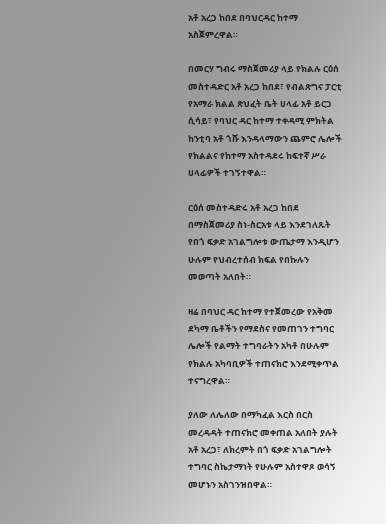አቶ አረጋ ከበደ በባህርዳር ከተማ አስጀምረዋል።

በመርሃ ግብሩ ማስጀመሪያ ላይ የክልሉ ርዕሰ መስተዳድር አቶ አረጋ ከበደ፣ የብልጽግና ፓርቲ የአማራ ክልል ጽህፈት ቤት ሀላፊ አቶ ይርጋ ሲሳይ፣ የባህር ዳር ከተማ ተቀዳሚ ምክትል ከንቲባ አቶ ጎሹ እንዳላማውን ጨምሮ ሌሎች የክልልና የከተማ አስተዳደሩ ከፍተኛ ሥራ ሀላፊዎች ተገኝተዋል።

ርዕሰ መስተዳድሩ አቶ አረጋ ከበደ በማስጀመሪያ ስነ-ስርአቱ ላይ እንደገለጹት የበጎ ፍቃድ አገልግሎቱ ውጤታማ እንዲሆን ሁሉም የህብረተሰብ ክፍል የበኩሉን መወጣት አለበት።

ዛሬ በባህር ዳር ከተማ የተጀመረው የአቅመ ደካማ ቤቶችን የማደስና የመጠገን ተግባር ሌሎች የልማት ተግባራትን አካቶ በሁሉም የክልሉ አካባቢዎች ተጠናክሮ እንደሚቀጥል ተናግረዋል።

ያለው ለሌለው በማካፈል እርስ በርስ መረዳዳት ተጠናክሮ መቀጠል አለበት ያሉት አቶ አረጋ፣ ለክረምት በጎ ፍቃድ አገልግሎት ተግባር ስኬታማነት የሁሉም አስተዋጾ ወሳኝ መሆኑን አስገንዝበዋል።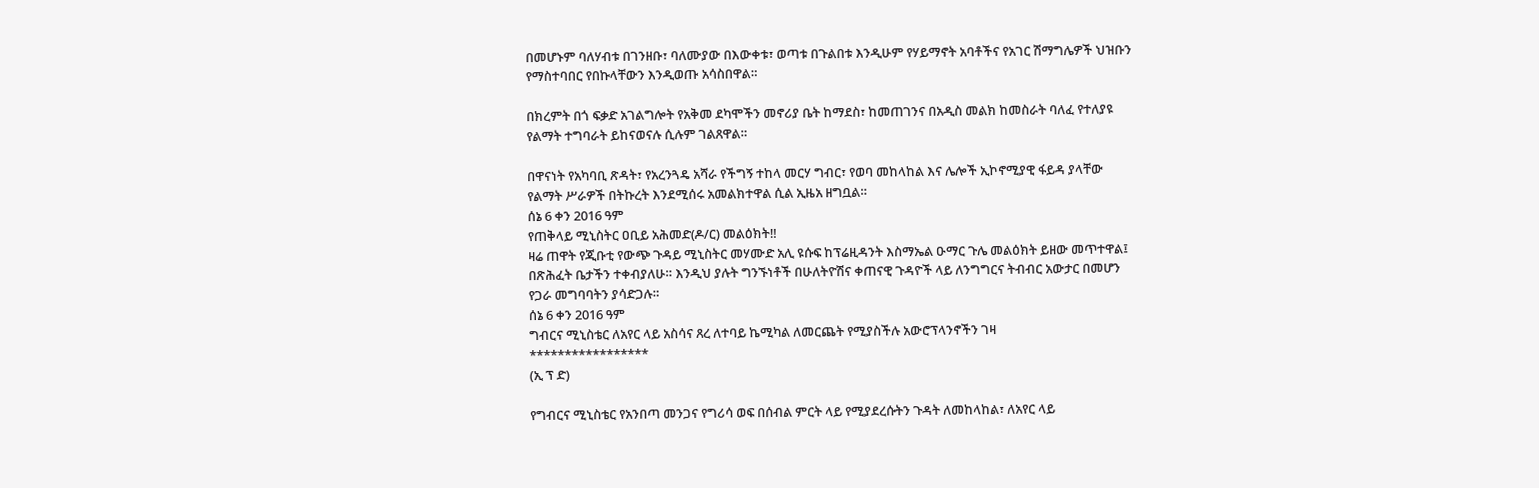በመሆኑም ባለሃብቱ በገንዘቡ፣ ባለሙያው በእውቀቱ፣ ወጣቱ በጉልበቱ እንዲሁም የሃይማኖት አባቶችና የአገር ሽማግሌዎች ህዝቡን የማስተባበር የበኩላቸውን እንዲወጡ አሳስበዋል።

በክረምት በጎ ፍቃድ አገልግሎት የአቅመ ደካሞችን መኖሪያ ቤት ከማደስ፣ ከመጠገንና በአዲስ መልክ ከመስራት ባለፈ የተለያዩ የልማት ተግባራት ይከናወናሉ ሲሉም ገልጸዋል።

በዋናነት የአካባቢ ጽዳት፣ የአረንጓዴ አሻራ የችግኝ ተከላ መርሃ ግብር፣ የወባ መከላከል እና ሌሎች ኢኮኖሚያዊ ፋይዳ ያላቸው የልማት ሥራዎች በትኩረት እንደሚሰሩ አመልክተዋል ሲል ኢዜአ ዘግቧል።
ሰኔ 6 ቀን 2016 ዓም
የጠቅላይ ሚኒስትር ዐቢይ አሕመድ(ዶ/ር) መልዕክት‼
ዛሬ ጠዋት የጂቡቲ የውጭ ጉዳይ ሚኒስትር መሃሙድ አሊ ዩሱፍ ከፕሬዚዳንት እስማኤል ዑማር ጉሌ መልዕክት ይዘው መጥተዋል፤ በጽሕፈት ቤታችን ተቀብያለሁ። እንዲህ ያሉት ግንኙነቶች በሁለትዮሽና ቀጠናዊ ጉዳዮች ላይ ለንግግርና ትብብር አውታር በመሆን የጋራ መግባባትን ያሳድጋሉ።
ሰኔ 6 ቀን 2016 ዓም
ግብርና ሚኒስቴር ለአየር ላይ አስሳና ጸረ ለተባይ ኬሚካል ለመርጨት የሚያስችሉ አውሮፕላንኖችን ገዛ
*****************
(ኢ ፕ ድ)

የግብርና ሚኒስቴር የአንበጣ መንጋና የግሪሳ ወፍ በሰብል ምርት ላይ የሚያደረሱትን ጉዳት ለመከላከል፣ ለአየር ላይ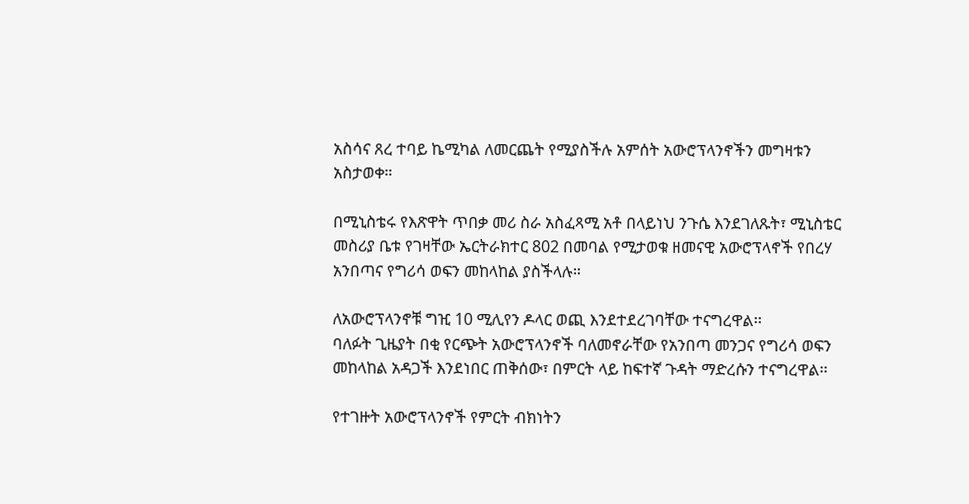አስሳና ጸረ ተባይ ኬሚካል ለመርጨት የሚያስችሉ አምሰት አውሮፕላንኖችን መግዛቱን አስታወቀ።

በሚኒስቴሩ የእጽዋት ጥበቃ መሪ ስራ አስፈጻሚ አቶ በላይነህ ንጉሴ እንደገለጹት፣ ሚኒስቴር መስሪያ ቤቱ የገዛቸው ኤርትራክተር 802 በመባል የሚታወቁ ዘመናዊ አውሮፕላኖች የበረሃ አንበጣና የግሪሳ ወፍን መከላከል ያስችላሉ።

ለአውሮፕላንኖቹ ግዢ 10 ሚሊየን ዶላር ወጪ እንደተደረገባቸው ተናግረዋል፡፡
ባለፉት ጊዜያት በቂ የርጭት አውሮፕላንኖች ባለመኖራቸው የአንበጣ መንጋና የግሪሳ ወፍን መከላከል አዳጋች እንደነበር ጠቅሰው፣ በምርት ላይ ከፍተኛ ጉዳት ማድረሱን ተናግረዋል፡፡

የተገዙት አውሮፕላንኖች የምርት ብክነትን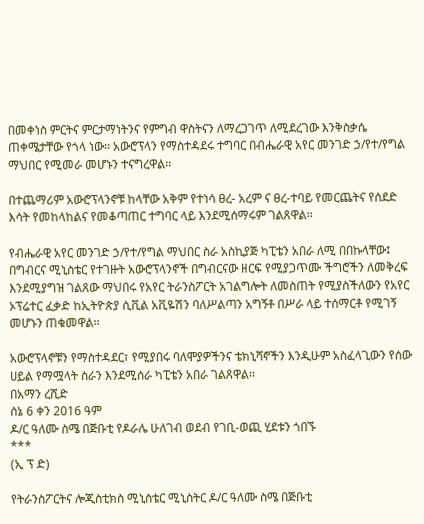በመቀነስ ምርትና ምርታማነትንና የምግብ ዋስትናን ለማረጋገጥ ለሚደረገው እንቅስቃሴ ጠቀሜታቸው የጎላ ነው፡፡ አውሮፕላን የማስተዳደሩ ተግባር በብሔራዊ አየር መንገድ ኃ/የተ/የግል ማህበር የሚመራ መሆኑን ተናግረዋል፡፡

በተጨማሪም አውሮፕላንኖቹ ከላቸው አቅም የተነሳ ፀረ- አረም ና ፀረ-ተባይ የመርጨትና የሰደድ እሳት የመከላከልና የመቆጣጠር ተግባር ላይ እንደሚሰማሩም ገልጸዋል፡፡

የብሔራዊ አየር መንገድ ኃ/የተ/የግል ማህበር ስራ አስኪያጅ ካፒቴን አበራ ለሚ በበኩላቸው፤ በግብርና ሚኒስቴር የተገዙት አውሮፕላንኖች በግብርናው ዘርፍ የሚያጋጥሙ ችግሮችን ለመቅረፍ እንደሚያግዝ ገልጸው ማህበሩ የአየር ትራንስፖርት አገልግሎት ለመስጠት የሚያስችለውን የአየር ኦፕሬተር ፈቃድ ከኢትዮጵያ ሲቪል አቪዬሽን ባለሥልጣን አግኝቶ በሥራ ላይ ተሰማርቶ የሚገኝ መሆኑን ጠቁመዋል፡፡

አውሮፕላኖቹን የማስተዳደር፣ የሚያበሩ ባለሞያዎችንና ቴክኒሻኖችን እንዲሁም አስፈላጊውን የሰው ሀይል የማሟላት ስራን እንደሚሰራ ካፒቴን አበራ ገልጸዋል፡፡
በአማን ረሺድ
ሰኔ 6 ቀን 2016 ዓም
ዶ/ር ዓለሙ ስሜ በጅቡቲ የዶራሌ ሁለገብ ወደብ የገቢ-ወጪ ሂደቱን ጎበኙ
***
(ኢ ፕ ድ)

የትራንስፖርትና ሎጂስቲክስ ሚኒስቴር ሚኒስትር ዶ/ር ዓለሙ ስሜ በጅቡቲ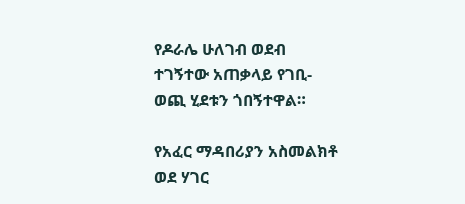የዶራሌ ሁለገብ ወደብ ተገኝተው አጠቃላይ የገቢ-ወጪ ሂደቱን ጎበኝተዋል።

የአፈር ማዳበሪያን አስመልክቶ ወደ ሃገር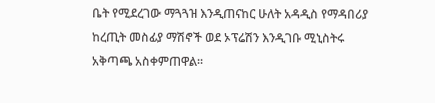ቤት የሚደረገው ማጓጓዝ እንዲጠናከር ሁለት አዳዲስ የማዳበሪያ ከረጢት መስፊያ ማሽኖች ወደ ኦፕሬሽን እንዲገቡ ሚኒስትሩ አቅጣጫ አስቀምጠዋል።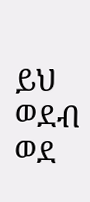ይህ ወደብ ወደ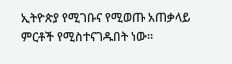ኢትዮጵያ የሚገቡና የሚወጡ አጠቃላይ ምርቶች የሚስተናገዱበት ነው።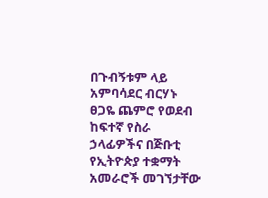በጉብኝቱም ላይ አምባሳደር ብርሃኑ ፀጋዬ ጨምሮ የወደብ ከፍተኛ የስራ ኃላፊዎችና በጅቡቲ የኢትዮጵያ ተቋማት አመራሮች መገኘታቸው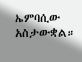ኤምባሲው አስታውቋል።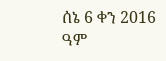ሰኔ 6 ቀን 2016 ዓም